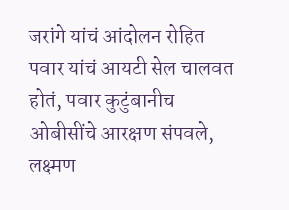जरांगे यांचं आंदोलन रोहित पवार यांचं आयटी सेल चालवत होतं, पवार कुटुंबानीच ओबीसींचे आरक्षण संपवले, लक्ष्मण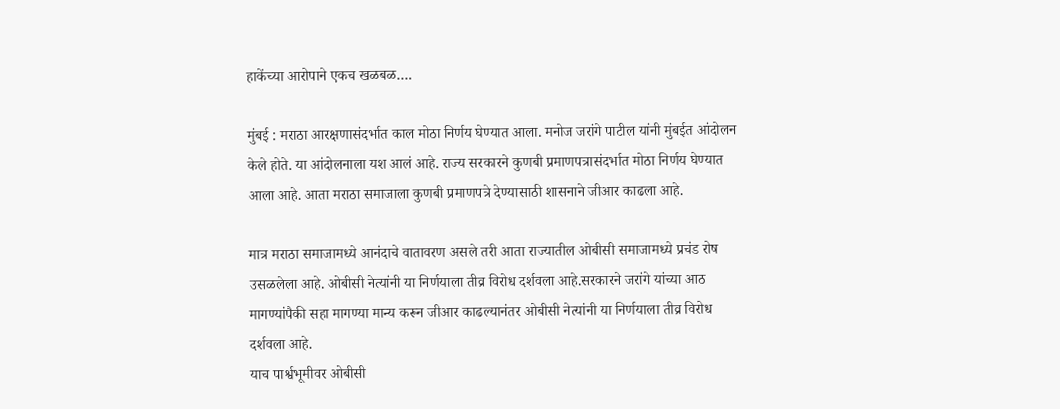हाकेंच्या आरोपाने एकच खळबळ….

मुंबई : मराठा आरक्षणासंदर्भात काल मोठा निर्णय घेण्यात आला. मनोज जरांगे पाटील यांनी मुंबईत आंदोलन केले होते. या आंदोलनाला यश आलं आहे. राज्य सरकारने कुणबी प्रमाणपत्रासंदर्भात मोठा निर्णय घेण्यात आला आहे. आता मराठा समाजाला कुणबी प्रमाणपत्रे देण्यासाठी शासनाने जीआर काढला आहे.

मात्र मराठा समाजामध्ये आनंदाचे वातावरण असले तरी आता राज्यातील ओबीसी समाजामध्ये प्रचंड रोष उसळलेला आहे. ओबीसी नेत्यांनी या निर्णयाला तीव्र विरोध दर्शवला आहे.सरकारने जरांगे यांच्या आठ मागण्यांपैकी सहा मागण्या मान्य करून जीआर काढल्यानंतर ओबीसी नेत्यांनी या निर्णयाला तीव्र विरोध दर्शवला आहे.
याच पार्श्वभूमीवर ओबीसी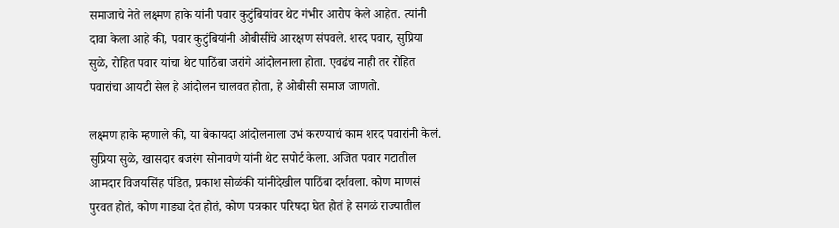समाजाचे नेते लक्ष्मण हाके यांनी पवार कुटुंबियांवर थेट गंभीर आरोप केले आहेत. त्यांनी दावा केला आहे की, पवार कुटुंबियांनी ओबीसींचे आरक्षण संपवले. शरद पवार, सुप्रिया सुळे, रोहित पवार यांचा थेट पाठिंबा जरांगे आंदोलनाला होता. एवढंच नाही तर रोहित पवारांचा आयटी सेल हे आंदोलन चालवत होता, हे ओबीसी समाज जाणतो.

लक्ष्मण हाके म्हणाले की, या बेकायदा आंदोलनाला उभं करण्याचं काम शरद पवारांनी केलं. सुप्रिया सुळे, खासदार बजरंग सोनावणे यांनी थेट सपोर्ट केला. अजित पवार गटातील आमदार विजयसिंह पंडित, प्रकाश सोळंकी यांनीदेखील पाठिंबा दर्शवला. कोण माणसं पुरवत होतं, कोण गाड्या देत होतं, कोण पत्रकार परिषदा घेत होतं हे सगळं राज्यातील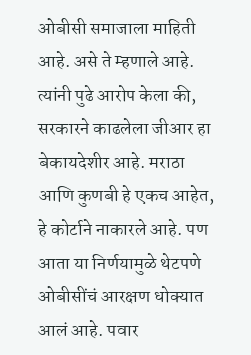ओबीसी समाजाला माहिती आहे. असे ते म्हणाले आहे.
त्यांनी पुढे आरोप केला की, सरकारने काढलेला जीआर हा बेकायदेशीर आहे. मराठा आणि कुणबी हे एकच आहेत, हे कोर्टाने नाकारले आहे. पण आता या निर्णयामुळे थेटपणे ओबीसींचं आरक्षण धोक्यात आलं आहे. पवार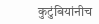कुटुंबियांनीच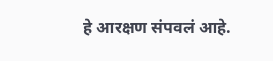हे आरक्षण संपवलं आहे.